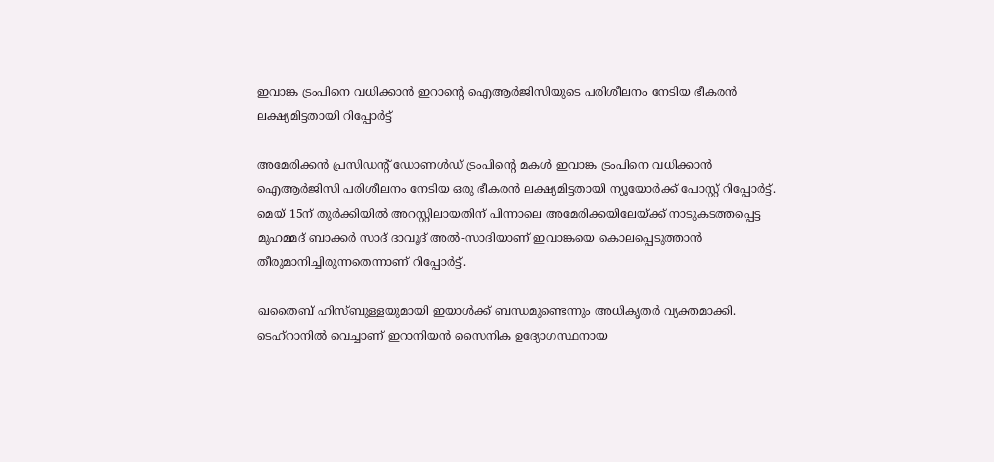ഇവാങ്ക ട്രംപിനെ വധിക്കാൻ ഇറാൻ്റെ ഐആർജിസിയുടെ പരിശീലനം നേടിയ ഭീകരൻ ലക്ഷ്യമിട്ടതായി റിപ്പോർട്ട്

അമേരിക്കൻ പ്രസിഡൻ്റ് ഡോണൾഡ് ട്രംപിൻ്റെ മകൾ ഇവാങ്ക ട്രംപിനെ വധിക്കാൻ ഐആർജിസി പരിശീലനം നേടിയ ഒരു ഭീകരൻ ലക്ഷ്യമിട്ടതായി ന്യൂയോർക്ക് പോസ്റ്റ് റിപ്പോർട്ട്. മെയ് 15ന് തുർക്കിയിൽ അറസ്റ്റിലായതിന് പിന്നാലെ അമേരിക്കയിലേയ്ക്ക് നാടുകടത്തപ്പെട്ട മുഹമ്മദ് ബാക്കർ സാദ് ദാവൂദ് അൽ-സാദിയാണ് ഇവാങ്കയെ കൊലപ്പെടുത്താൻ തീരുമാനിച്ചിരുന്നതെന്നാണ് റിപ്പോർട്ട്.

ഖതൈബ് ഹിസ്ബുള്ളയുമായി ഇയാൾക്ക് ബന്ധമുണ്ടെന്നും അധികൃതർ വ്യക്തമാക്കി.
ടെഹ്‌റാനിൽ വെച്ചാണ് ഇറാനിയൻ സൈനിക ഉദ്യോഗസ്ഥനായ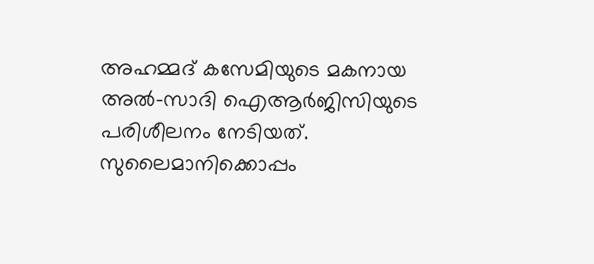അഹമ്മദ് കസേമിയുടെ മകനായ അൽ-സാദി ഐആർജിസിയുടെ പരിശീലനം നേടിയത്. സുലൈമാനിക്കൊപ്പം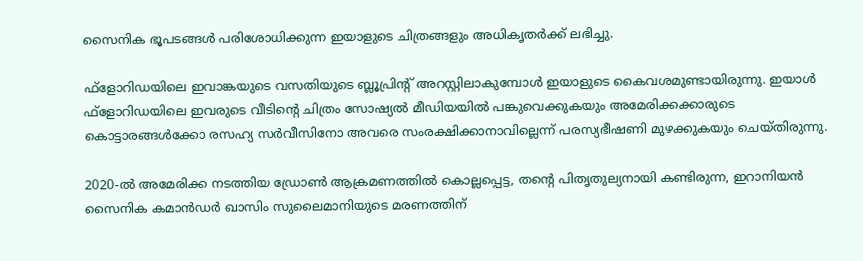സൈനിക ഭൂപടങ്ങൾ പരിശോധിക്കുന്ന ഇയാളുടെ ചിത്രങ്ങളും അധികൃതർക്ക് ലഭിച്ചു.

ഫ്ളോറിഡയിലെ ഇവാങ്കയുടെ വസതിയുടെ ബ്ലൂപ്രിന്റ് അറസ്റ്റിലാകുമ്പോൾ ഇയാളുടെ കൈവശമുണ്ടായിരുന്നു. ഇയാൾ ഫ്ളോറിഡയിലെ ഇവരുടെ വീടിന്റെ ചിത്രം സോഷ്യൽ മീഡിയയിൽ പങ്കുവെക്കുകയും അമേരിക്കക്കാരുടെ കൊട്ടാരങ്ങൾക്കോ രസഹ്യ സർവീസിനോ അവരെ സംരക്ഷിക്കാനാവില്ലെന്ന് പരസ്യഭീഷണി മുഴക്കുകയും ചെയ്തിരുന്നു.

2020-ൽ അമേരിക്ക നടത്തിയ ഡ്രോൺ ആക്രമണത്തിൽ കൊല്ലപ്പെട്ട, തന്റെ പിതൃതുല്യനായി കണ്ടിരുന്ന, ഇറാനിയൻ സൈനിക കമാൻഡർ ഖാസിം സുലൈമാനിയുടെ മരണത്തിന്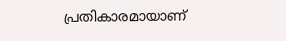പ്രതികാരമായാണ്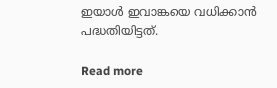ഇയാൾ ഇവാങ്കയെ വധിക്കാൻ പദ്ധതിയിട്ടത്.

Read more